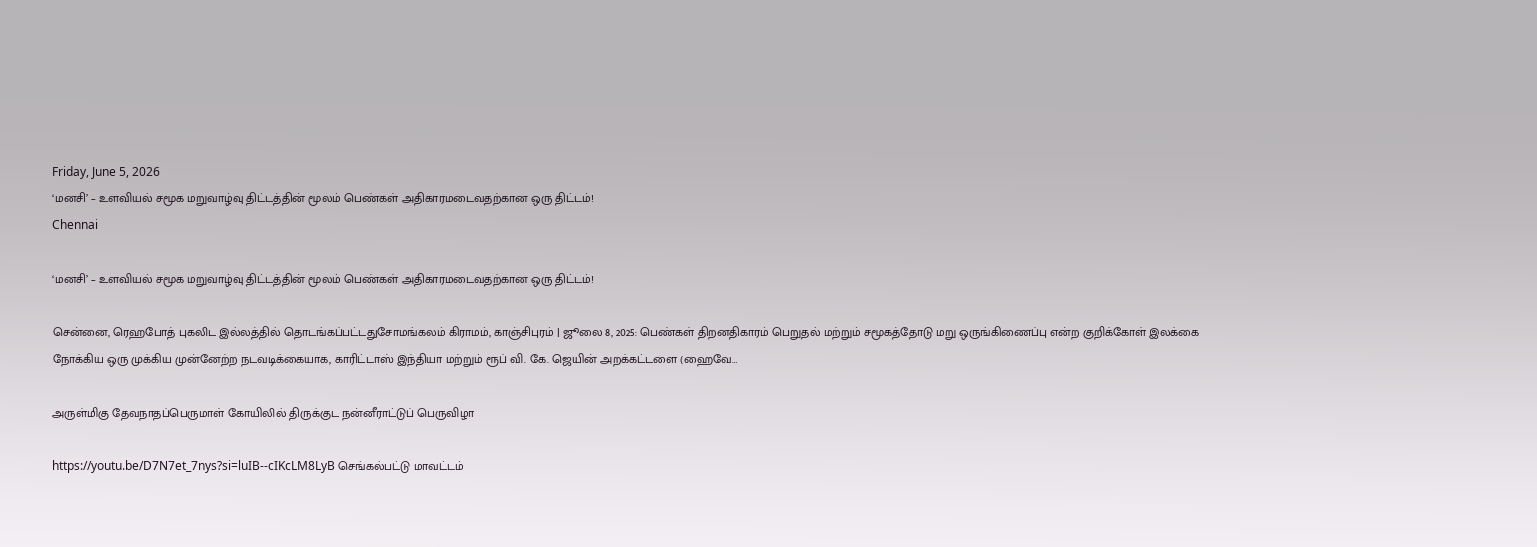Friday, June 5, 2026
‘மனசி’ – உளவியல் சமூக மறுவாழ்வு திட்டத்தின் மூலம் பெண்கள் அதிகாரமடைவதற்கான ஒரு திட்டம்!
Chennai

‘மனசி’ – உளவியல் சமூக மறுவாழ்வு திட்டத்தின் மூலம் பெண்கள் அதிகாரமடைவதற்கான ஒரு திட்டம்!

சென்னை, ரெஹபோத் புகலிட இல்லத்தில் தொடங்கப்பட்டதுசோமங்கலம் கிராமம், காஞ்சிபுரம் | ஜூலை 8, 2025: பெண்கள் திறனதிகாரம் பெறுதல் மற்றும் சமூகத்தோடு மறு ஒருங்கிணைப்பு என்ற குறிக்கோள் இலக்கை நோக்கிய ஒரு முக்கிய முன்னேற்ற நடவடிக்கையாக, காரிட்டாஸ் இந்தியா மற்றும் ரூப் வி. கே. ஜெயின் அறக்கட்டளை (ஹைவே…

அருள்மிகு தேவநாதப்பெருமாள் கோயிலில் திருக்குட நன்னீராட்டுப் பெருவிழா

https://youtu.be/D7N7et_7nys?si=luIB--cIKcLM8LyB செங்கல்பட்டு மாவட்டம்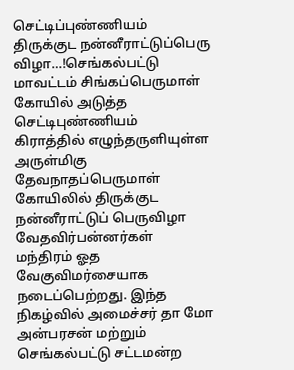செட்டிப்புண்ணியம் திருக்குட நன்னீராட்டுப்பெரு விழா…!செங்கல்பட்டு மாவட்டம் சிங்கப்பெருமாள் கோயில் அடுத்த செட்டிபுண்ணியம் கிராத்தில் எழுந்தருளியுள்ள அருள்மிகு தேவநாதப்பெருமாள் கோயிலில் திருக்குட நன்னீராட்டுப் பெருவிழா வேதவிர்பன்னர்கள் மந்திரம் ஓத வேகுவிமர்சையாக நடைப்பெற்றது. இந்த நிகழ்வில் அமைச்சர் தா மோ அன்பரசன் மற்றும் செங்கல்பட்டு சட்டமன்ற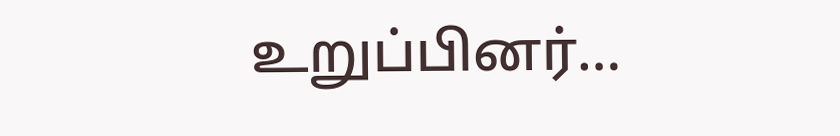உறுப்பினர்…